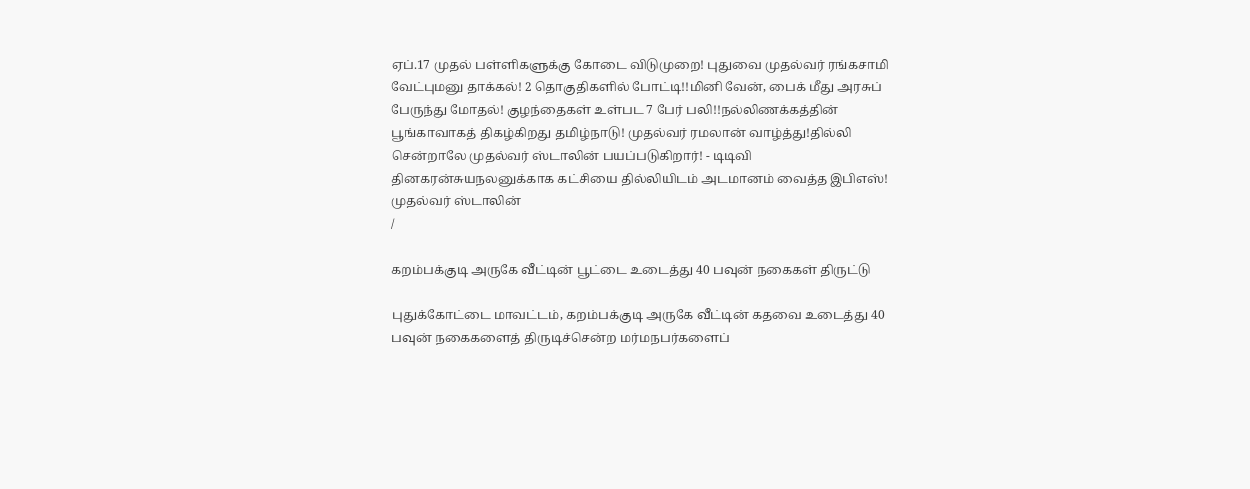ஏப்.17 முதல் பள்ளிகளுக்கு கோடை விடுமுறை! புதுவை முதல்வர் ரங்கசாமி வேட்புமனு தாக்கல்! 2 தொகுதிகளில் போட்டி!!மினி வேன், பைக் மீது அரசுப் பேருந்து மோதல்! குழந்தைகள் உள்பட 7 பேர் பலி!!நல்லிணக்கத்தின் பூங்காவாகத் திகழ்கிறது தமிழ்நாடு! முதல்வர் ரமலான் வாழ்த்து!தில்லி சென்றாலே முதல்வர் ஸ்டாலின் பயப்படுகிறார்! - டிடிவி தினகரன்சுயநலனுக்காக கட்சியை தில்லியிடம் அடமானம் வைத்த இபிஎஸ்! முதல்வர் ஸ்டாலின்
/

கறம்பக்குடி அருகே வீட்டின் பூட்டை உடைத்து 40 பவுன் நகைகள் திருட்டு

புதுக்கோட்டை மாவட்டம், கறம்பக்குடி அருகே வீட்டின் கதவை உடைத்து 40 பவுன் நகைகளைத் திருடிச்சென்ற மர்மநபர்களைப்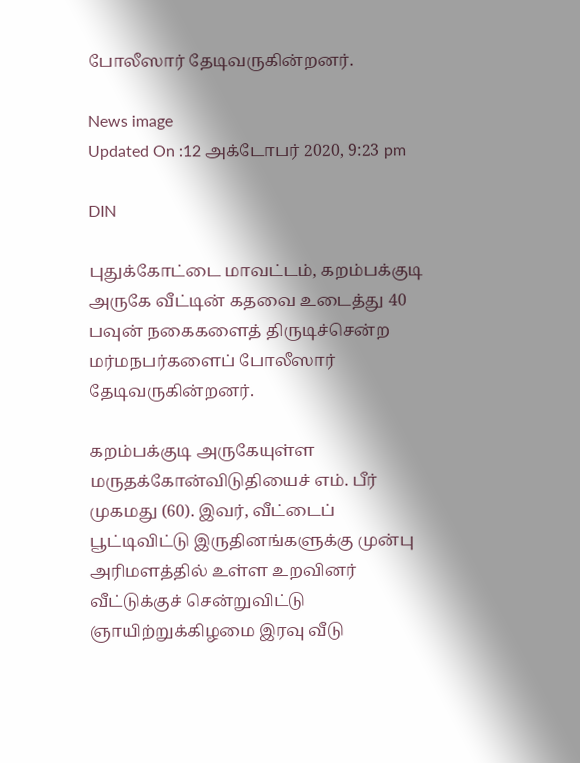போலீஸார் தேடிவருகின்றனர்.

News image
Updated On :12 அக்டோபர் 2020, 9:23 pm

DIN

புதுக்கோட்டை மாவட்டம், கறம்பக்குடி அருகே வீட்டின் கதவை உடைத்து 40 பவுன் நகைகளைத் திருடிச்சென்ற மர்மநபர்களைப் போலீஸார் தேடிவருகின்றனர்.

கறம்பக்குடி அருகேயுள்ள மருதக்கோன்விடுதியைச் எம். பீர் முகமது (60). இவர், வீட்டைப் பூட்டிவிட்டு இருதினங்களுக்கு முன்பு அரிமளத்தில் உள்ள உறவினர் வீட்டுக்குச் சென்றுவிட்டு ஞாயிற்றுக்கிழமை இரவு வீடு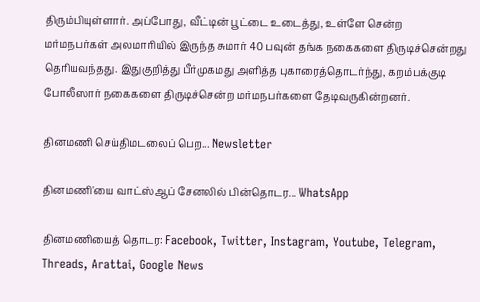திரும்பியுள்ளார். அப்போது, வீட்டின் பூட்டை உடைத்து, உள்ளே சென்ற மர்மநபர்கள் அலமாரியில் இருந்த சுமார் 40 பவுன் தங்க நகைகளை திருடிச்சென்றது தெரியவந்தது. இதுகுறித்து பீர்முகமது அளித்த புகாரைத்தொடர்ந்து, கறம்பக்குடி போலீஸார் நகைகளை திருடிச்சென்ற மர்மநபர்களை தேடிவருகின்றனர்.

தினமணி செய்திமடலைப் பெற... Newsletter

தினமணி'யை வாட்ஸ்ஆப் சேனலில் பின்தொடர... WhatsApp

தினமணியைத் தொடர: Facebook, Twitter, Instagram, Youtube, Telegram, Threads, Arattai, Google News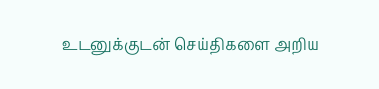உடனுக்குடன் செய்திகளை அறிய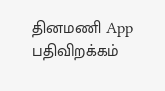தினமணி App பதிவிறக்கம்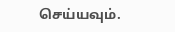செய்யவும்.